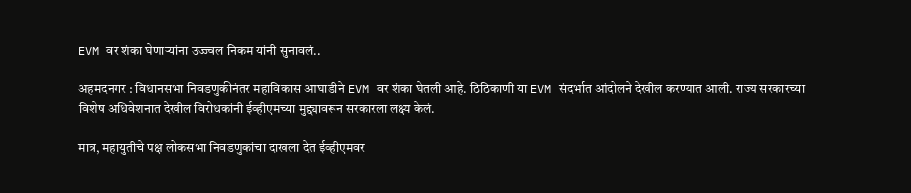EVM वर शंका घेणाऱ्यांना उज्ज्वल निकम यांनी सुनावलं..

अहमदनगर : विधानसभा निवडणुकीनंतर महाविकास आघाडीने EVM वर शंका घेतली आहे. ठिठिकाणी या EVM संदर्भात आंदोलने देखील करण्यात आली. राज्य सरकारच्या विशेष अधिवेशनात देखील विरोधकांनी ईव्हीएमच्या मुद्द्यावरून सरकारला लक्ष्य केलं.

मात्र, महायुतीचे पक्ष लोकसभा निवडणुकांचा दाखला देत ईव्हीएमवर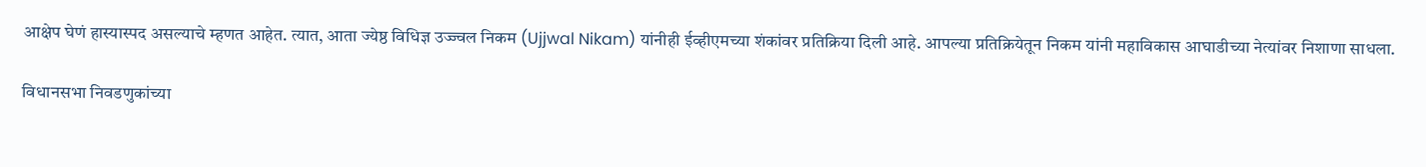आक्षेप घेणं हास्यास्पद असल्याचे म्हणत आहेत. त्यात, आता ज्येष्ठ विधिज्ञ उज्ज्वल निकम (Ujjwal Nikam) यांनीही ईव्हीएमच्या शंकांवर प्रतिक्रिया दिली आहे. आपल्या प्रतिक्रियेतून निकम यांनी महाविकास आघाडीच्या नेत्यांवर निशाणा साधला.

विधानसभा निवडणुकांच्या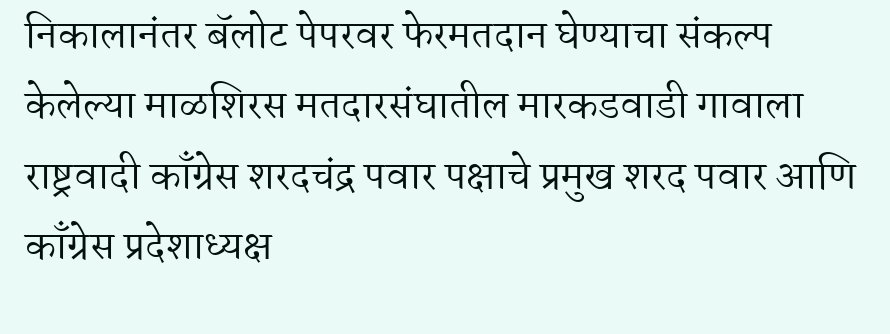निकालानंतर बॅलोट पेपरवर फेरमतदान घेण्याचा संकल्प केलेल्या माळशिरस मतदारसंघातील मारकडवाडी गावाला राष्ट्रवादी काँग्रेस शरदचंद्र पवार पक्षाचे प्रमुख शरद पवार आणि काँग्रेस प्रदेशाध्यक्ष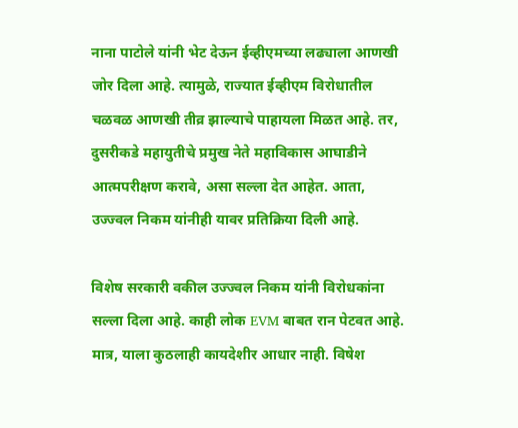नाना पाटोले यांनी भेट देऊन ईव्हीएमच्या लढ्याला आणखी जोर दिला आहे. त्यामुळे, राज्यात ईव्हीएम विरोधातील चळवळ आणखी तीव्र झाल्याचे पाहायला मिळत आहे. तर, दुसरीकडे महायुतीचे प्रमुख नेते महाविकास आघाडीने आत्मपरीक्षण करावे, असा सल्ला देत आहेत. आता, उज्ज्वल निकम यांनीही यावर प्रतिक्रिया दिली आहे.

विशेष सरकारी वकील उज्ज्वल निकम यांनी विरोधकांना सल्ला दिला आहे. काही लोक EVM बाबत रान पेटवत आहे. मात्र, याला कुठलाही कायदेशीर आधार नाही. विषेश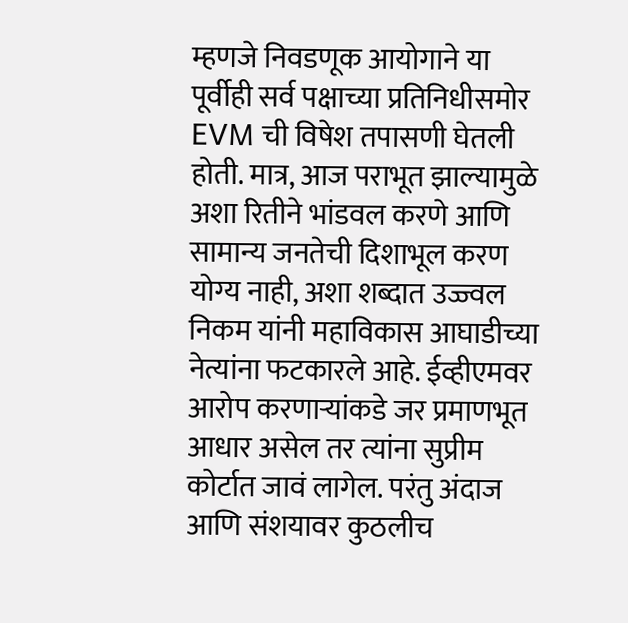म्हणजे निवडणूक आयोगाने या पूर्वीही सर्व पक्षाच्या प्रतिनिधीसमोर EVM ची विषेश तपासणी घेतली होती. मात्र, आज पराभूत झाल्यामुळे अशा रितीने भांडवल करणे आणि सामान्य जनतेची दिशाभूल करण योग्य नाही, अशा शब्दात उज्ज्वल निकम यांनी महाविकास आघाडीच्या नेत्यांना फटकारले आहे. ईव्हीएमवर आरोप करणाऱ्यांकडे जर प्रमाणभूत आधार असेल तर त्यांना सुप्रीम कोर्टात जावं लागेल. परंतु अंदाज आणि संशयावर कुठलीच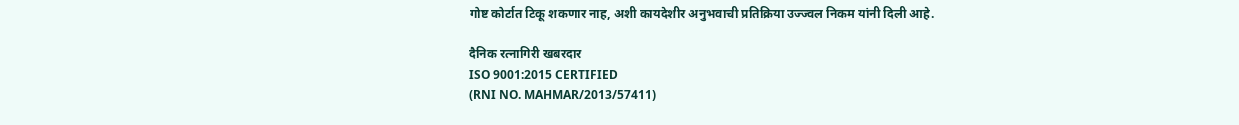गोष्ट कोर्टात टिकू शकणार नाह, अशी कायदेशीर अनुभवाची प्रतिक्रिया उज्ज्वल निकम यांनी दिली आहे.

दैनिक रत्नागिरी खबरदार
ISO 9001:2015 CERTIFIED
(RNI NO. MAHMAR/2013/57411)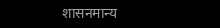शासनमान्य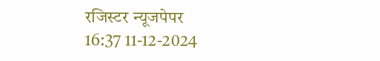रजिस्टर न्यूजपेपर
16:37 11-12-2024